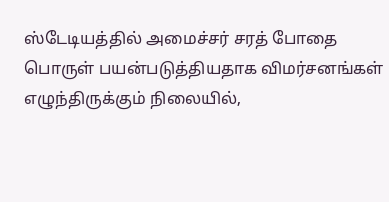ஸ்டேடியத்தில் அமைச்சர் சரத் போதை பொருள் பயன்படுத்தியதாக விமர்சனங்கள் எழுந்திருக்கும் நிலையில்,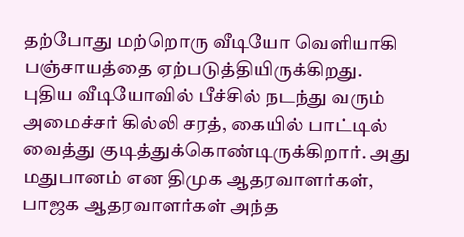தற்போது மற்றொரு வீடியோ வெளியாகி பஞ்சாயத்தை ஏற்படுத்தியிருக்கிறது.
புதிய வீடியோவில் பீச்சில் நடந்து வரும் அமைச்சர் கில்லி சரத், கையில் பாட்டில் வைத்து குடித்துக்கொண்டிருக்கிறார். அது மதுபானம் என திமுக ஆதரவாளர்கள், பாஜக ஆதரவாளர்கள் அந்த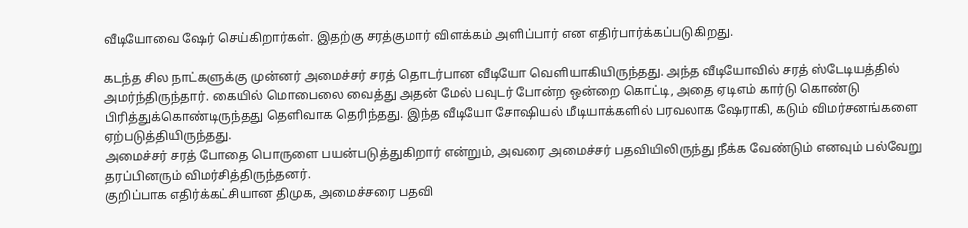வீடியோவை ஷேர் செய்கிறார்கள். இதற்கு சரத்குமார் விளக்கம் அளிப்பார் என எதிர்பார்க்கப்படுகிறது.

கடந்த சில நாட்களுக்கு முன்னர் அமைச்சர் சரத் தொடர்பான வீடியோ வெளியாகியிருந்தது. அந்த வீடியோவில் சரத் ஸ்டேடியத்தில் அமர்ந்திருந்தார். கையில் மொபைலை வைத்து அதன் மேல் பவுடர் போன்ற ஒன்றை கொட்டி, அதை ஏடிஎம் கார்டு கொண்டு பிரித்துக்கொண்டிருந்தது தெளிவாக தெரிந்தது. இந்த வீடியோ சோஷியல் மீடியாக்களில் பரவலாக ஷேராகி, கடும் விமர்சனங்களை ஏற்படுத்தியிருந்தது.
அமைச்சர் சரத் போதை பொருளை பயன்படுத்துகிறார் என்றும், அவரை அமைச்சர் பதவியிலிருந்து நீக்க வேண்டும் எனவும் பல்வேறு தரப்பினரும் விமர்சித்திருந்தனர்.
குறிப்பாக எதிர்க்கட்சியான திமுக, அமைச்சரை பதவி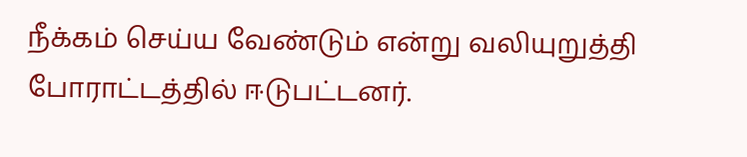நீக்கம் செய்ய வேண்டும் என்று வலியுறுத்தி போராட்டத்தில் ஈடுபட்டனர்.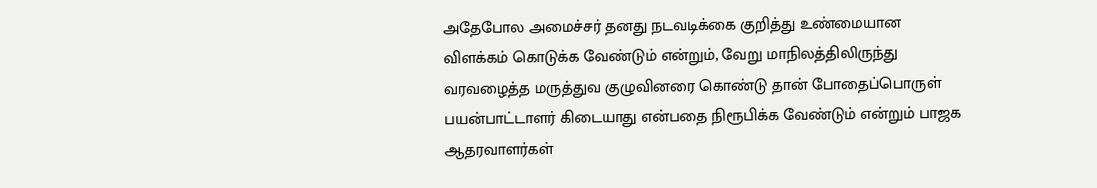அதேபோல அமைச்சர் தனது நடவடிக்கை குறித்து உண்மையான விளக்கம் கொடுக்க வேண்டும் என்றும், வேறு மாநிலத்திலிருந்து வரவழைத்த மருத்துவ குழுவினரை கொண்டு தான் போதைப்பொருள் பயன்பாட்டாளர் கிடையாது என்பதை நிரூபிக்க வேண்டும் என்றும் பாஜக ஆதரவாளர்கள்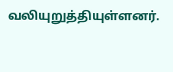வலியுறுத்தியுள்ளனர்.